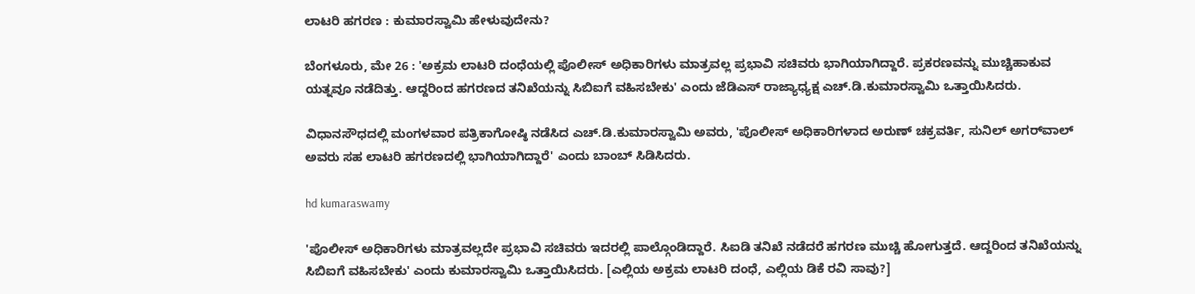ಲಾಟರಿ ಹಗರಣ : ಕುಮಾರಸ್ವಾಮಿ ಹೇಳುವುದೇನು?

ಬೆಂಗಳೂರು, ಮೇ 26 : 'ಅಕ್ರಮ ಲಾಟರಿ ದಂಧೆಯಲ್ಲಿ ಪೊಲೀಸ್ ಅಧಿಕಾರಿಗಳು ಮಾತ್ರವಲ್ಲ ಪ್ರಭಾವಿ ಸಚಿವರು ಭಾಗಿಯಾಗಿದ್ದಾರೆ. ಪ್ರಕರಣವನ್ನು ಮುಚ್ಚಿಹಾಕುವ ಯತ್ನವೂ ನಡೆದಿತ್ತು. ಆದ್ದರಿಂದ ಹಗರಣದ ತನಿಖೆಯನ್ನು ಸಿಬಿಐಗೆ ವಹಿಸಬೇಕು' ಎಂದು ಜೆಡಿಎಸ್ ರಾಜ್ಯಾಧ್ಯಕ್ಷ ಎಚ್.ಡಿ.ಕುಮಾರಸ್ವಾಮಿ ಒತ್ತಾಯಿಸಿದರು.

ವಿಧಾನಸೌಧದಲ್ಲಿ ಮಂಗಳವಾರ ಪತ್ರಿಕಾಗೋಷ್ಠಿ ನಡೆಸಿದ ಎಚ್.ಡಿ.ಕುಮಾರಸ್ವಾಮಿ ಅವರು, 'ಪೊಲೀಸ್ ಅಧಿಕಾರಿಗಳಾದ ಅರುಣ್ ಚಕ್ರವರ್ತಿ, ಸುನಿಲ್ ಅಗರ್‌ವಾಲ್ ಅವರು ಸಹ ಲಾಟರಿ ಹಗರಣದಲ್ಲಿ ಭಾಗಿಯಾಗಿದ್ದಾರೆ' ಎಂದು ಬಾಂಬ್ ಸಿಡಿಸಿದರು.

hd kumaraswamy

'ಪೊಲೀಸ್ ಅಧಿಕಾರಿಗಳು ಮಾತ್ರವಲ್ಲದೇ ಪ್ರಭಾವಿ ಸಚಿವರು ಇದರಲ್ಲಿ ಪಾಲ್ಗೊಂಡಿದ್ದಾರೆ. ಸಿಐಡಿ ತನಿಖೆ ನಡೆದರೆ ಹಗರಣ ಮುಚ್ಚಿ ಹೋಗುತ್ತದೆ. ಆದ್ದರಿಂದ ತನಿಖೆಯನ್ನು ಸಿಬಿಐಗೆ ವಹಿಸಬೇಕು' ಎಂದು ಕುಮಾರಸ್ವಾಮಿ ಒತ್ತಾಯಿಸಿದರು. [ಎಲ್ಲಿಯ ಅಕ್ರಮ ಲಾಟರಿ ದಂಧೆ, ಎಲ್ಲಿಯ ಡಿಕೆ ರವಿ ಸಾವು?]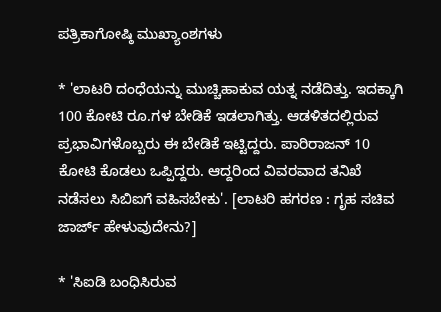ಪತ್ರಿಕಾಗೋಷ್ಠಿ ಮುಖ್ಯಾಂಶಗಳು

* 'ಲಾಟರಿ ದಂಧೆಯನ್ನು ಮುಚ್ಚಿಹಾಕುವ ಯತ್ನ ನಡೆದಿತ್ತು. ಇದಕ್ಕಾಗಿ 100 ಕೋಟಿ ರೂ.ಗಳ ಬೇಡಿಕೆ ಇಡಲಾಗಿತ್ತು. ಆಡಳಿತದಲ್ಲಿರುವ ಪ್ರಭಾವಿಗಳೊಬ್ಬರು ಈ ಬೇಡಿಕೆ ಇಟ್ಟಿದ್ದರು. ಪಾರಿರಾಜನ್ 10 ಕೋಟಿ ಕೊಡಲು ಒಪ್ಪಿದ್ದರು. ಆದ್ದರಿಂದ ವಿವರವಾದ ತನಿಖೆ ನಡೆಸಲು ಸಿಬಿಐಗೆ ವಹಿಸಬೇಕು'. [ಲಾಟರಿ ಹಗರಣ : ಗೃಹ ಸಚಿವ ಜಾರ್ಜ್ ಹೇಳುವುದೇನು?]

* 'ಸಿಐಡಿ ಬಂಧಿಸಿರುವ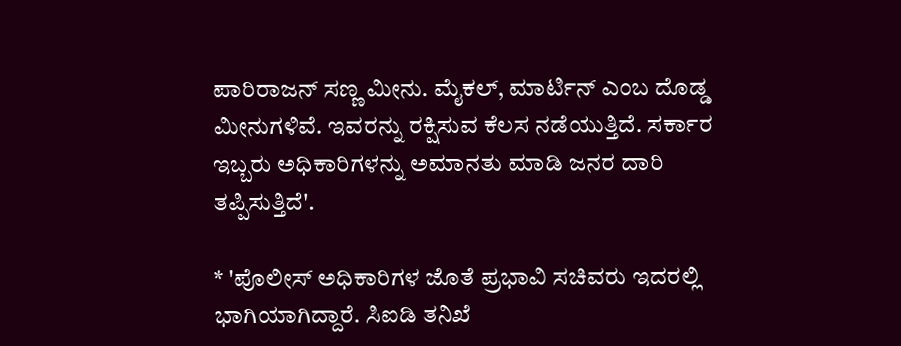ಪಾರಿರಾಜನ್ ಸಣ್ಣ ಮೀನು. ಮೈಕಲ್, ಮಾರ್ಟಿನ್ ಎಂಬ ದೊಡ್ಡ ಮೀನುಗಳಿವೆ. ಇವರನ್ನು ರಕ್ಷಿಸುವ ಕೆಲಸ ನಡೆಯುತ್ತಿದೆ. ಸರ್ಕಾರ ಇಬ್ಬರು ಅಧಿಕಾರಿಗಳನ್ನು ಅಮಾನತು ಮಾಡಿ ಜನರ ದಾರಿ ತಪ್ಪಿಸುತ್ತಿದೆ'.

* 'ಪೊಲೀಸ್ ಅಧಿಕಾರಿಗಳ ಜೊತೆ ಪ್ರಭಾವಿ ಸಚಿವರು ಇದರಲ್ಲಿ ಭಾಗಿಯಾಗಿದ್ದಾರೆ. ಸಿಐಡಿ ತನಿಖೆ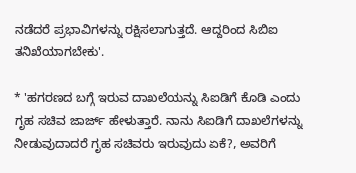ನಡೆದರೆ ಪ್ರಭಾವಿಗಳನ್ನು ರಕ್ಷಿಸಲಾಗುತ್ತದೆ. ಆದ್ದರಿಂದ ಸಿಬಿಐ ತನಿಖೆಯಾಗಬೇಕು'.

* 'ಹಗರಣದ ಬಗ್ಗೆ ಇರುವ ದಾಖಲೆಯನ್ನು ಸಿಐಡಿಗೆ ಕೊಡಿ ಎಂದು ಗೃಹ ಸಚಿವ ಜಾರ್ಜ್ ಹೇಳುತ್ತಾರೆ. ನಾನು ಸಿಐಡಿಗೆ ದಾಖಲೆಗಳನ್ನು ನೀಡುವುದಾದರೆ ಗೃಹ ಸಚಿವರು ಇರುವುದು ಏಕೆ?, ಅವರಿಗೆ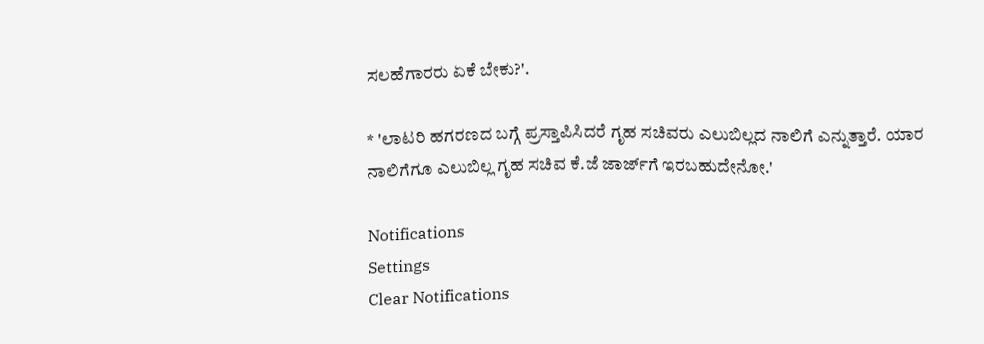ಸಲಹೆಗಾರರು ಏಕೆ ಬೇಕು?'.

* 'ಲಾಟರಿ ಹಗರಣದ ಬಗ್ಗೆ ಪ್ರಸ್ತಾಪಿಸಿದರೆ ಗೃಹ ಸಚಿವರು ಎಲುಬಿಲ್ಲದ ನಾಲಿಗೆ ಎನ್ನುತ್ತಾರೆ. ಯಾರ ನಾಲಿಗೆಗೂ ಎಲುಬಿಲ್ಲ ಗೃಹ ಸಚಿವ ಕೆ.ಜೆ ಜಾರ್ಜ್‌ಗೆ ಇರಬಹುದೇನೋ.'

Notifications
Settings
Clear Notifications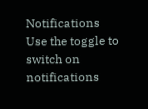Notifications
Use the toggle to switch on notifications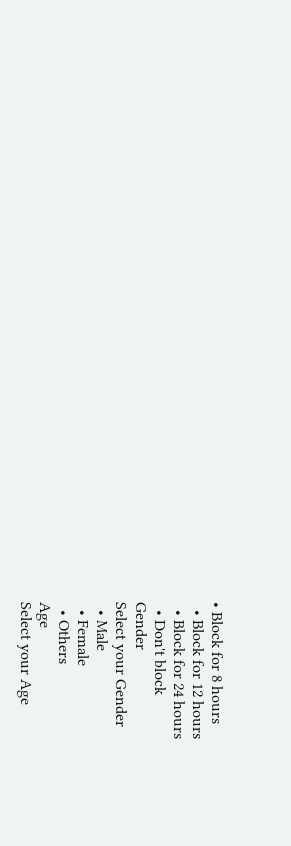• Block for 8 hours
  • Block for 12 hours
  • Block for 24 hours
  • Don't block
Gender
Select your Gender
  • Male
  • Female
  • Others
Age
Select your Age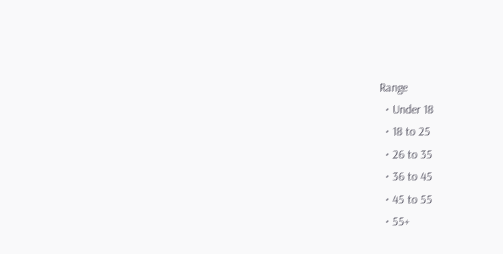Range
  • Under 18
  • 18 to 25
  • 26 to 35
  • 36 to 45
  • 45 to 55
  • 55+